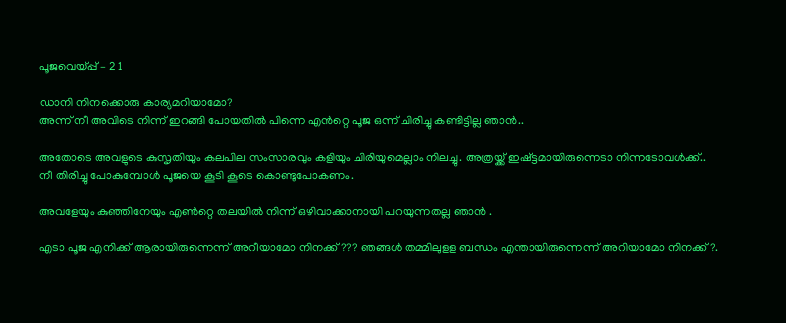പൂജവെയ്പ്പ് – 2 1

ഡാനി നിനക്കൊരു കാര്യമറിയാമോ?
അന്ന് നീ അവിടെ നിന്ന് ഇറങ്ങി പോയതിൽ പിന്നെ എൻറ്റെ പൂജ ഒന്ന് ചിരിച്ചു കണ്ടിട്ടില്ല ഞാൻ..

അതോടെ അവളുടെ കുസൃതിയും കലപില സംസാരവും കളിയും ചിരിയുമെല്ലാം നിലച്ചു. അത്രയ്ക്ക് ഇഷ്ട്ടമായിരുന്നെടാ നിന്നടോവൾക്ക്..
നീ തിരിച്ചു പോകുമ്പോൾ പൂജയെ കൂടി കൂടെ കൊണ്ടുപോകണം.

അവളേയും കുഞ്ഞിനേയും എൺറ്റെ തലയിൽ നിന്ന് ഒഴിവാക്കാനായി പറയുന്നതല്ല ഞാൻ .

എടാ പൂജ എനിക്ക് ആരായിരുന്നെന്ന് അറീയാമോ നിനക്ക്??? ഞങ്ങൾ തമ്മിലുളള ബന്ധം എന്തായിരുന്നെന്ന് അറിയാമോ നിനക്ക്?.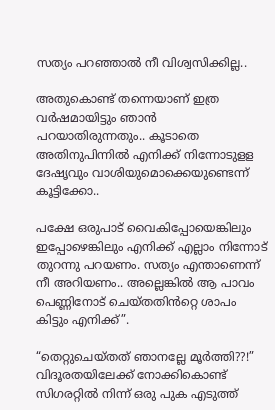സത്യം പറഞ്ഞാൽ നീ വിശ്വസിക്കില്ല..

അതുകൊണ്ട് തന്നെയാണ് ഇത്ര വർഷമായിട്ടും ഞാൻ പറയാതിരുന്നതും.. കൂടാതെ അതിനുപിന്നിൽ എനിക്ക് നിന്നോടുളള ദേഷൃവും വാശിയുമൊക്കെയുണ്ടെന്ന് കൂട്ടിക്കോ..

പക്ഷേ ഒരുപാട് വൈകിപ്പോയെങ്കിലും ഇപ്പോഴെങ്കിലും എനിക്ക് എല്ലാം നിന്നോട് തുറന്നു പറയണം. സത്യം എന്താണെന്ന് നീ അറിയണം.. അല്ലെങ്കിൽ ആ പാവം പെണ്ണിനോട് ചെയ്തതിൻറ്റെ ശാപം കിട്ടും എനിക്ക്”.

“തെറ്റുചെയ്തത് ഞാനല്ലേ മൂർത്തി??!” വിദൂരതയിലേക്ക് നോക്കികൊണ്ട് സിഗരറ്റിൽ നിന്ന് ഒരു പുക എടുത്ത്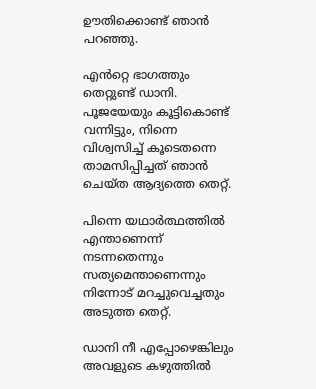ഊതിക്കൊണ്ട് ഞാൻ പറഞ്ഞു.

എൻറ്റെ ഭാഗത്തും തെറ്റുണ്ട് ഡാനി. പൂജയേയും കൂട്ടികൊണ്ട് വന്നിട്ടും, നിന്നെ വിശ്വസിച്ച് കൂടെതന്നെ താമസിപ്പിച്ചത് ഞാൻ ചെയ്ത ആദ്യത്തെ തെറ്റ്.

പിന്നെ യഥാർത്ഥത്തിൽ എന്താണെന്ന് നടന്നതെന്നും സത്യമെന്താണെന്നും നിന്നോട് മറച്ചുവെച്ചതും അടുത്ത തെറ്റ്.

ഡാനി നീ എപ്പോഴെങ്കിലും അവളുടെ കഴുത്തിൽ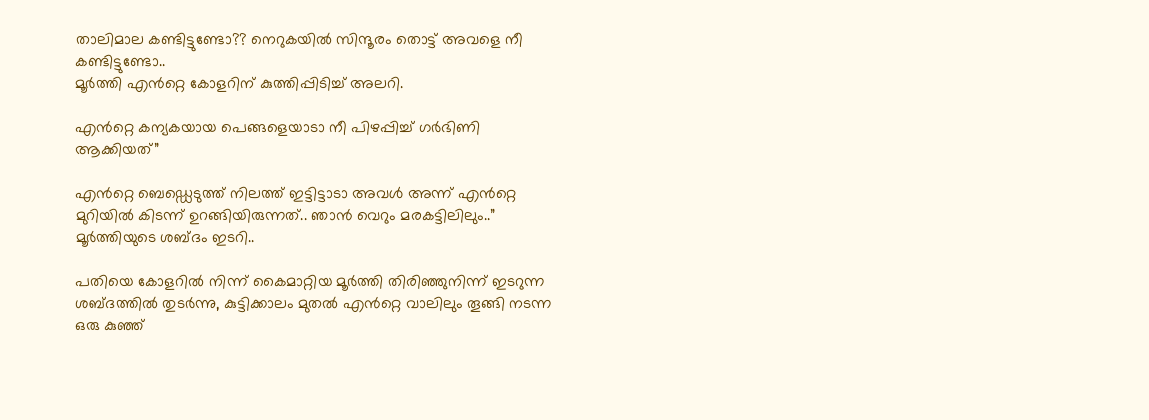താലിമാല കണ്ടിട്ടുണ്ടോ?? നെറുകയിൽ സിന്ദൂരം തൊട്ട് അവളെ നീ കണ്ടിട്ടുണ്ടോ..
മൂർത്തി എൻറ്റെ കോളറിന് കുത്തിപ്പിടിച്ച് അലറി.

എൻറ്റെ കന്യകയായ പെങ്ങളെയാടാ നീ പിഴപ്പിച്ച് ഗർഭിണി ആക്കിയത്”

എൻറ്റെ ബെഡ്ഡെടുത്ത് നിലത്ത് ഇട്ടിട്ടാടാ അവൾ അന്ന് എൻറ്റെ മുറിയിൽ കിടന്ന് ഉറങ്ങിയിരുന്നത്.. ഞാൻ വെറും മരകട്ടിലിലും..” മൂർത്തിയുടെ ശബ്ദം ഇടറി..

പതിയെ കോളറിൽ നിന്ന് കൈമാറ്റിയ മൂർത്തി തിരിഞ്ഞുനിന്ന് ഇടറുന്ന ശബ്ദത്തിൽ തുടർന്നു, കുട്ടിക്കാലം മുതൽ എൻറ്റെ വാലിലും തൂങ്ങി നടന്ന ഒരു കുഞ്ഞ്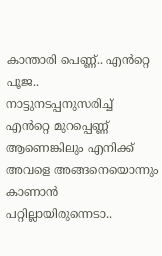കാന്താരി പെണ്ണ്.. എൻറ്റെ പൂജ..
നാട്ടുനടപ്പനുസരിച്ച് എൻറ്റെ മുറപ്പെണ്ണ് ആണെങ്കിലും എനിക്ക് അവളെ അങ്ങനെയൊന്നും കാണാൻ പറ്റില്ലായിരുന്നെടാ..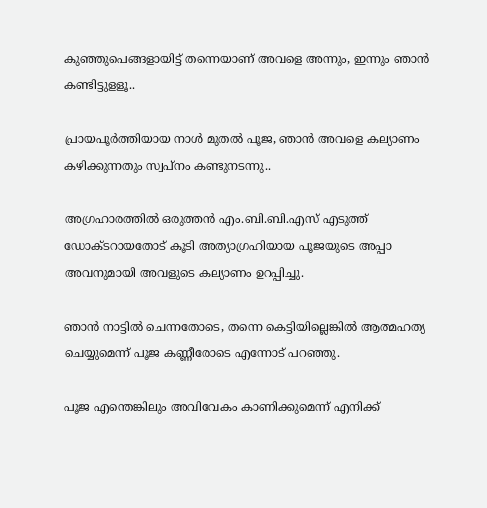കുഞ്ഞുപെങ്ങളായിട്ട് തന്നെയാണ് അവളെ അന്നും, ഇന്നും ഞാൻ കണ്ടിട്ടുളളൂ..

പ്രായപൂർത്തിയായ നാൾ മുതൽ പൂജ, ഞാൻ അവളെ കല്യാണം കഴിക്കുന്നതും സ്വപ്നം കണ്ടുനടന്നു..

അഗ്രഹാരത്തിൽ ഒരുത്തൻ എം.ബി.ബി.എസ് എടുത്ത് ഡോക്ടറായതോട് കൂടി അത്യാഗ്രഹിയായ പൂജയുടെ അപ്പാ അവനുമായി അവളുടെ കല്യാണം ഉറപ്പിച്ചു.

ഞാൻ നാട്ടിൽ ചെന്നതോടെ, തന്നെ കെട്ടിയില്ലെങ്കിൽ ആത്മഹത്യ ചെയ്യുമെന്ന് പൂജ കണ്ണീരോടെ എന്നോട് പറഞ്ഞു.

പൂജ എന്തെങ്കിലും അവിവേകം കാണിക്കുമെന്ന് എനിക്ക്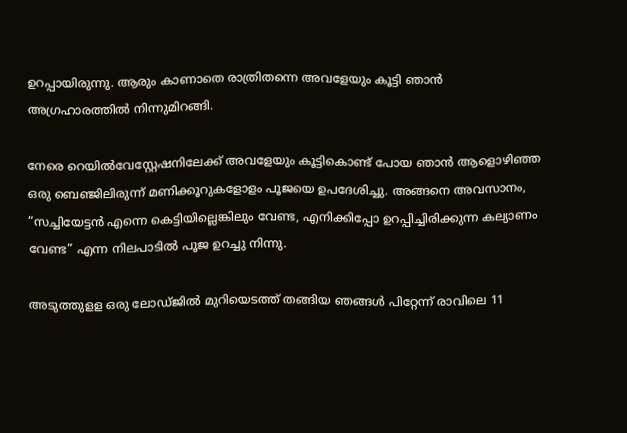ഉറപ്പായിരുന്നു. ആരും കാണാതെ രാത്രിതന്നെ അവളേയും കൂട്ടി ഞാൻ അഗ്രഹാരത്തിൽ നിന്നുമിറങ്ങി.

നേരെ റെയിൽവേസ്റ്റേഷനിലേക്ക് അവളേയും കൂട്ടികൊണ്ട് പോയ ഞാൻ ആളൊഴിഞ്ഞ ഒരു ബെഞ്ജിലിരുന്ന് മണിക്കൂറുകളോളം പൂജയെ ഉപദേശിച്ചു. അങ്ങനെ അവസാനം,
“സച്ചിയേട്ടൻ എന്നെ കെട്ടിയില്ലെങ്കിലും വേണ്ട, എനിക്കിപ്പോ ഉറപ്പിച്ചിരിക്കുന്ന കല്യാണം വേണ്ട” എന്ന നിലപാടിൽ പൂജ ഉറച്ചു നിന്നു.

അടുത്തുളള ഒരു ലോഡ്ജിൽ മുറിയെടത്ത് തങ്ങിയ ഞങ്ങൾ പിറ്റേന്ന് രാവിലെ 11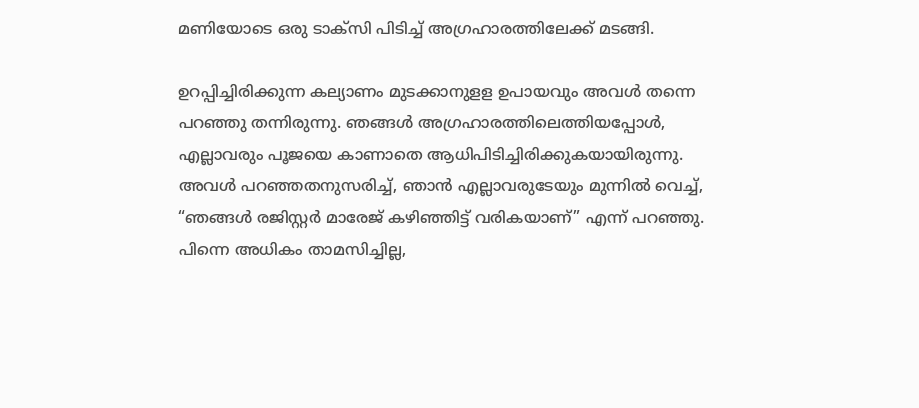മണിയോടെ ഒരു ടാക്സി പിടിച്ച് അഗ്രഹാരത്തിലേക്ക് മടങ്ങി.

ഉറപ്പിച്ചിരിക്കുന്ന കല്യാണം മുടക്കാനുളള ഉപായവും അവൾ തന്നെ പറഞ്ഞു തന്നിരുന്നു. ഞങ്ങൾ അഗ്രഹാരത്തിലെത്തിയപ്പോൾ, എല്ലാവരും പൂജയെ കാണാതെ ആധിപിടിച്ചിരിക്കുകയായിരുന്നു.
അവൾ പറഞ്ഞതനുസരിച്ച്, ഞാൻ എല്ലാവരുടേയും മുന്നിൽ വെച്ച്, “ഞങ്ങൾ രജിസ്റ്റർ മാരേജ് കഴിഞ്ഞിട്ട് വരികയാണ്” എന്ന് പറഞ്ഞു. പിന്നെ അധികം താമസിച്ചില്ല,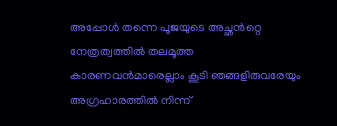അപ്പോൾ തന്നെ പൂജയുടെ അച്ഛൻറ്റെ നേത്രത്വത്തിൽ തലമൂത്ത കാരണവൻമാരെല്ലാം കൂടി ഞങ്ങളിരുവരേയും അഗ്രഹാരത്തിൽ നിന്ന്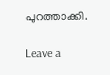പുറത്താക്കി.

Leave a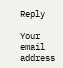Reply

Your email address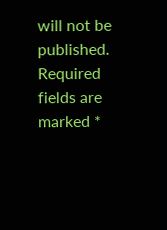will not be published. Required fields are marked *